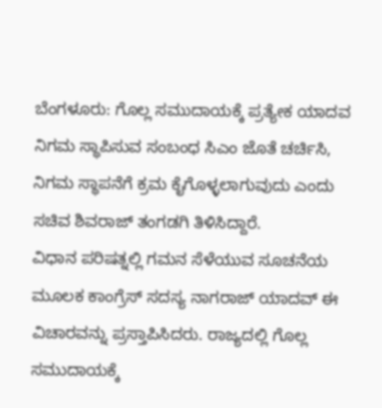ಬೆಂಗಳೂರು: ಗೊಲ್ಲ ಸಮುದಾಯಕ್ಕೆ ಪ್ರತ್ಯೇಕ ಯಾದವ ನಿಗಮ ಸ್ಥಾಪಿಸುವ ಸಂಬಂಧ ಸಿಎಂ ಜೊತೆ ಚರ್ಚಿಸಿ, ನಿಗಮ ಸ್ಥಾಪನೆಗೆ ಕ್ರಮ ಕೈಗೊಳ್ಳಲಾಗುವುದು ಎಂದು ಸಚಿವ ಶಿವರಾಜ್ ತಂಗಡಗಿ ತಿಳಿಸಿದ್ದಾರೆ.
ವಿಧಾನ ಪರಿಷತ್ನಲ್ಲಿ ಗಮನ ಸೆಳೆಯುವ ಸೂಚನೆಯ ಮೂಲಕ ಕಾಂಗ್ರೆಸ್ ಸದಸ್ಯ ನಾಗರಾಜ್ ಯಾದವ್ ಈ ವಿಚಾರವನ್ನು ಪ್ರಸ್ತಾಪಿಸಿದರು. ರಾಜ್ಯದಲ್ಲಿ ಗೊಲ್ಲ ಸಮುದಾಯಕ್ಕೆ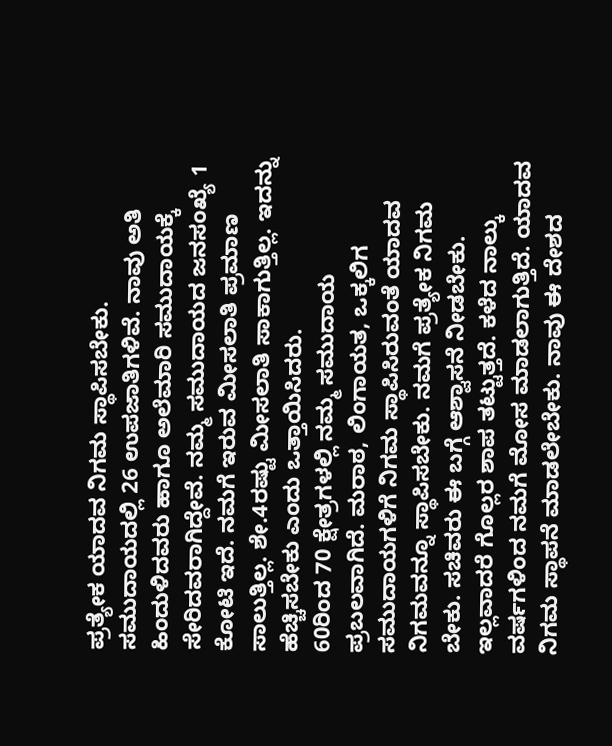ಪ್ರತ್ಯೇಕ ಯಾದವ ನಿಗಮ ಸ್ಥಾಪಿಸಬೇಕು. ಸಮುದಾಯದಲ್ಲಿ 26 ಉಪಜಾತಿಗಳಿವೆ. ನಾವು ಅತಿ ಹಿಂದುಳಿದವರು ಹಾಗೂ ಅಲೆಮಾರಿ ಸಮುದಾಯಕ್ಕೆ ಸೇರಿದವರಾಗಿದ್ದೇವೆ. ನಮ್ಮ ಸಮುದಾಯದ ಜನಸಂಖ್ಯೆ 1 ಕೋಟಿ ಇದೆ. ನಮಗೆ ಇರುವ ಮೀಸಲಾತಿ ಪ್ರಮಾಣ ಸಾಲುತ್ತಿಲ್ಲ. ಶೇ.4ರಷ್ಟು ಮೀಸಲಾತಿ ಸಾಕಾಗುತ್ತಿಲ್ಲ. ಇದನ್ನು ಹೆಚ್ಚಿಸಬೇಕು ಎಂದು ಒತ್ತಾಯಿಸಿದರು.
60ರಿಂದ 70 ಕ್ಷೇತ್ರಗಳಲ್ಲಿ ನಮ್ಮ ಸಮುದಾಯ ಪ್ರಬಲವಾಗಿದೆ. ಮರಾಠ, ಲಿಂಗಾಯತ, ಒಕ್ಕಲಿಗ ಸಮುದಾಯಗಳಿಗೆ ನಿಗಮ ಸ್ಥಾಪಿಸಿರುವಂತೆ ಯಾದವ ನಿಗಮವನ್ನೂ ಸ್ಥಾಪಿಸಬೇಕು. ನಮಗೆ ಪ್ರತ್ಯೇಕ ನಿಗಮ ಬೇಕು. ಸಚಿವರು ಈ ಬಗ್ಗೆ ಆಶ್ವಾಸನೆ ನೀಡಬೇಕು. ಇಲ್ಲವಾದರೆ ಗೊಲ್ಲರ ಶಾಪ ತಟ್ಟುತ್ತದೆ. ಕಳೆದ ನಾಲ್ಕು ವರ್ಷಗಳಿಂದ ನಮಗೆ ಮೋಸ ಮಾಡಲಾಗುತ್ತಿದೆ. ಯಾದವ ನಿಗಮ ಸ್ಥಾಪನೆ ಮಾಡಲೇಬೇಕು. ನಾವು ಈ ದೇಶದ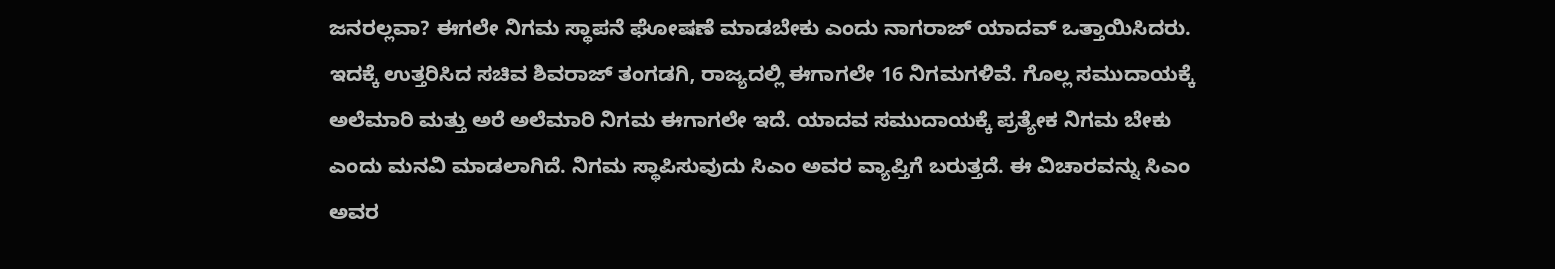ಜನರಲ್ಲವಾ? ಈಗಲೇ ನಿಗಮ ಸ್ಥಾಪನೆ ಘೋಷಣೆ ಮಾಡಬೇಕು ಎಂದು ನಾಗರಾಜ್ ಯಾದವ್ ಒತ್ತಾಯಿಸಿದರು.
ಇದಕ್ಕೆ ಉತ್ತರಿಸಿದ ಸಚಿವ ಶಿವರಾಜ್ ತಂಗಡಗಿ, ರಾಜ್ಯದಲ್ಲಿ ಈಗಾಗಲೇ 16 ನಿಗಮಗಳಿವೆ. ಗೊಲ್ಲ ಸಮುದಾಯಕ್ಕೆ ಅಲೆಮಾರಿ ಮತ್ತು ಅರೆ ಅಲೆಮಾರಿ ನಿಗಮ ಈಗಾಗಲೇ ಇದೆ. ಯಾದವ ಸಮುದಾಯಕ್ಕೆ ಪ್ರತ್ಯೇಕ ನಿಗಮ ಬೇಕು ಎಂದು ಮನವಿ ಮಾಡಲಾಗಿದೆ. ನಿಗಮ ಸ್ಥಾಪಿಸುವುದು ಸಿಎಂ ಅವರ ವ್ಯಾಪ್ತಿಗೆ ಬರುತ್ತದೆ. ಈ ವಿಚಾರವನ್ನು ಸಿಎಂ ಅವರ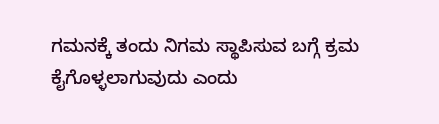ಗಮನಕ್ಕೆ ತಂದು ನಿಗಮ ಸ್ಥಾಪಿಸುವ ಬಗ್ಗೆ ಕ್ರಮ ಕೈಗೊಳ್ಳಲಾಗುವುದು ಎಂದು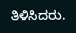ತಿಳಿಸಿದರು.